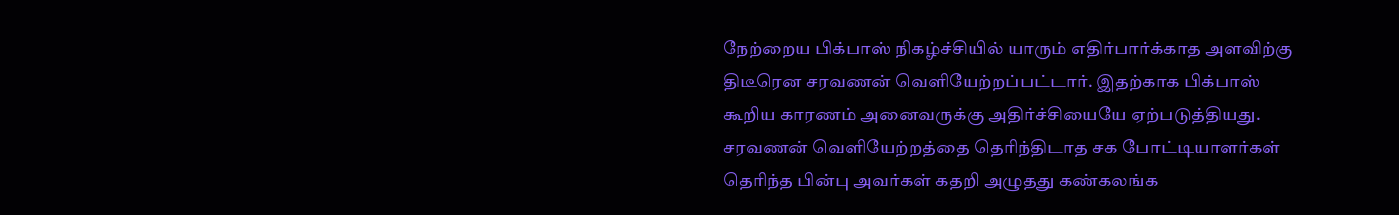நேற்றைய பிக்பாஸ் நிகழ்ச்சியில் யாரும் எதிர்பார்க்காத அளவிற்கு திடீரென சரவணன் வெளியேற்றப்பட்டார். இதற்காக பிக்பாஸ் கூறிய காரணம் அனைவருக்கு அதிர்ச்சியையே ஏற்படுத்தியது.
சரவணன் வெளியேற்றத்தை தெரிந்திடாத சக போட்டியாளர்கள் தெரிந்த பின்பு அவர்கள் கதறி அழுதது கண்கலங்க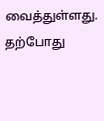வைத்துள்ளது.
தற்போது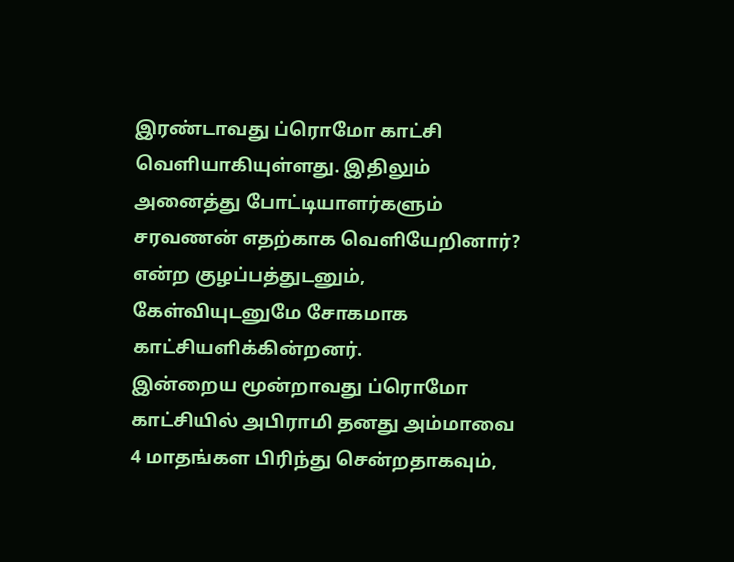இரண்டாவது ப்ரொமோ காட்சி வெளியாகியுள்ளது. இதிலும் அனைத்து போட்டியாளர்களும் சரவணன் எதற்காக வெளியேறினார்? என்ற குழப்பத்துடனும், கேள்வியுடனுமே சோகமாக காட்சியளிக்கின்றனர்.
இன்றைய மூன்றாவது ப்ரொமோ காட்சியில் அபிராமி தனது அம்மாவை 4 மாதங்கள பிரிந்து சென்றதாகவும்,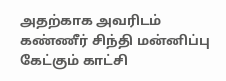அதற்காக அவரிடம் கண்ணீர் சிந்தி மன்னிப்பு கேட்கும் காட்சி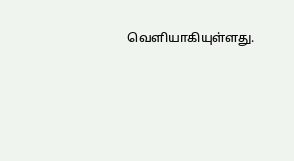வெளியாகியுள்ளது.